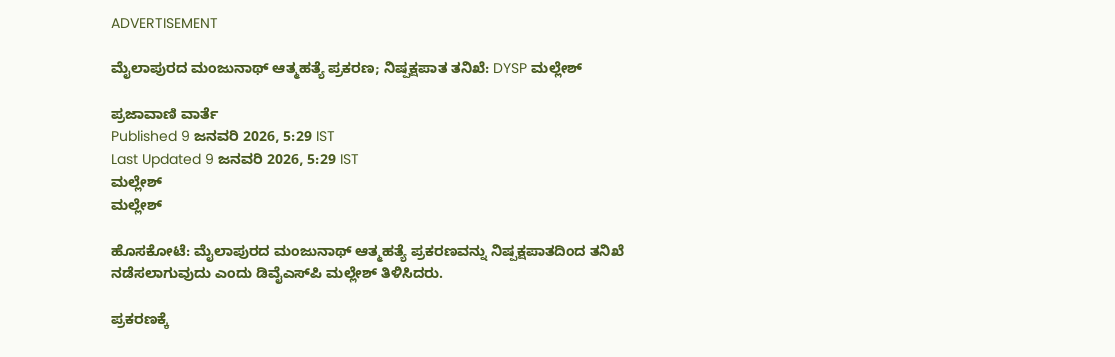ADVERTISEMENT

ಮೈಲಾಪುರದ ಮಂಜುನಾಥ್ ಆತ್ಮಹತ್ಯೆ ಪ್ರಕರಣ; ನಿಷ್ಪಕ್ಷಪಾತ ತನಿಖೆ: DYSP ಮಲ್ಲೇಶ್

ಪ್ರಜಾವಾಣಿ ವಾರ್ತೆ
Published 9 ಜನವರಿ 2026, 5:29 IST
Last Updated 9 ಜನವರಿ 2026, 5:29 IST
ಮಲ್ಲೇಶ್
ಮಲ್ಲೇಶ್

ಹೊಸಕೋಟೆ: ಮೈಲಾಪುರದ ಮಂಜುನಾಥ್ ಆತ್ಮಹತ್ಯೆ ಪ್ರಕರಣವನ್ನು ನಿಷ್ಪಕ್ಷಪಾತದಿಂದ ತನಿಖೆ ನಡೆಸಲಾಗುವುದು ಎಂದು ಡಿವೈಎಸ್‌ಪಿ ಮಲ್ಲೇಶ್‌ ತಿಳಿಸಿದರು.

ಪ್ರಕರಣಕ್ಕೆ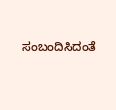ಸಂಬಂದಿಸಿದಂತೆ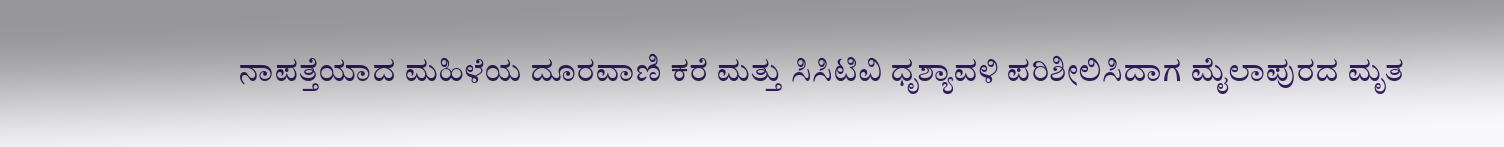ನಾಪತ್ತೆಯಾದ ಮಹಿಳೆಯ ದೂರವಾಣಿ ಕರೆ ಮತ್ತು ಸಿಸಿಟಿವಿ ಧೃಶ್ಯಾವಳಿ ಪರಿಶೀಲಿಸಿದಾಗ ಮೈಲಾಪುರದ ಮೃತ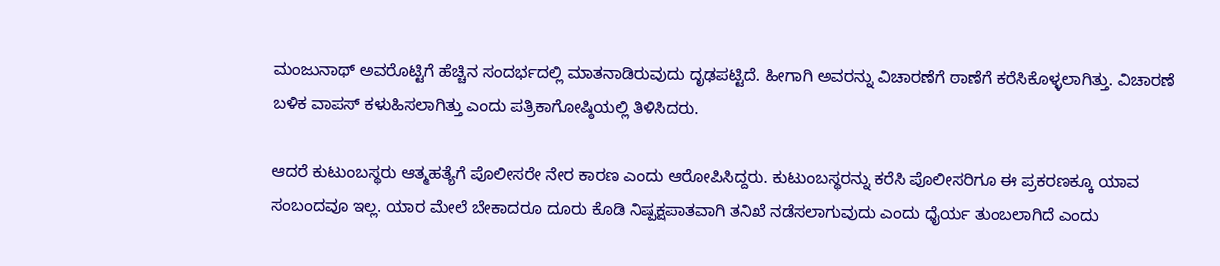ಮಂಜುನಾಥ್ ಅವರೊಟ್ಟಿಗೆ ಹೆಚ್ಚಿನ ಸಂದರ್ಭದಲ್ಲಿ ಮಾತನಾಡಿರುವುದು ದೃಢಪಟ್ಟಿದೆ. ಹೀಗಾಗಿ ಅವರನ್ನು ವಿಚಾರಣೆಗೆ ಠಾಣೆಗೆ ಕರೆಸಿಕೊಳ್ಳಲಾಗಿತ್ತು. ವಿಚಾರಣೆ ಬಳಿಕ ವಾಪಸ್‌ ಕಳುಹಿಸಲಾಗಿತ್ತು ಎಂದು ಪತ್ರಿಕಾಗೋಷ್ಠಿಯಲ್ಲಿ ತಿಳಿಸಿದರು.

ಆದರೆ ಕುಟುಂಬಸ್ಥರು ಆತ್ಮಹತ್ಯೆಗೆ ಪೊಲೀಸರೇ ನೇರ ಕಾರಣ ಎಂದು ಆರೋಪಿಸಿದ್ದರು. ಕುಟುಂಬಸ್ಥರನ್ನು ಕರೆಸಿ ಪೊಲೀಸರಿಗೂ ಈ ಪ್ರಕರಣಕ್ಕೂ ಯಾವ ಸಂಬಂದವೂ ಇಲ್ಲ. ಯಾರ ಮೇಲೆ ಬೇಕಾದರೂ ದೂರು ಕೊಡಿ ನಿಷ್ಪಕ್ಷಪಾತವಾಗಿ ತನಿಖೆ ನಡೆಸಲಾಗುವುದು ಎಂದು ಧೈರ್ಯ ತುಂಬಲಾಗಿದೆ ಎಂದು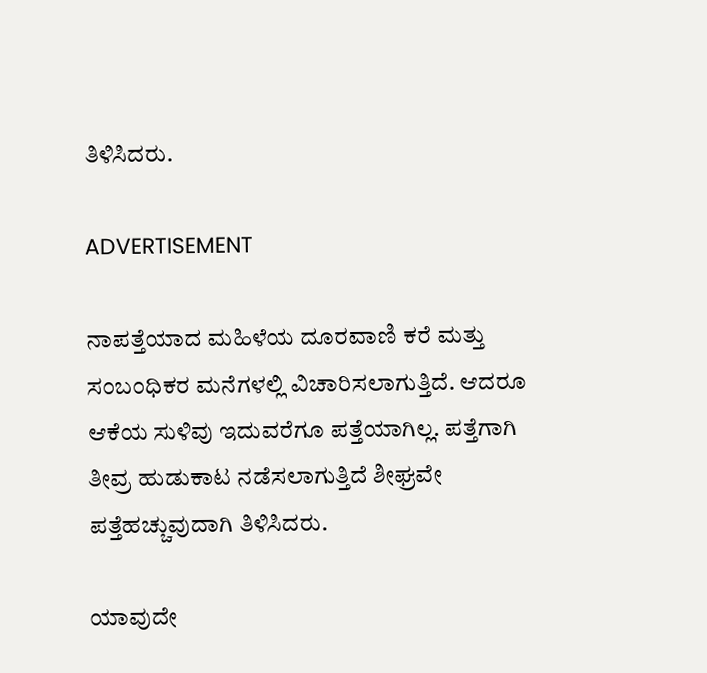ತಿಳಿಸಿದರು.

ADVERTISEMENT

ನಾಪತ್ತೆಯಾದ ಮಹಿಳೆಯ ದೂರವಾಣಿ ಕರೆ ಮತ್ತು ಸಂಬಂಧಿಕರ ಮನೆಗಳಲ್ಲಿ ವಿಚಾರಿಸಲಾಗುತ್ತಿದೆ. ಆದರೂ ಆಕೆಯ ಸುಳಿವು ಇದುವರೆಗೂ ಪತ್ತೆಯಾಗಿಲ್ಲ. ಪತ್ತೆಗಾಗಿ ತೀವ್ರ ಹುಡುಕಾಟ ನಡೆಸಲಾಗುತ್ತಿದೆ ಶೀಘ್ರವೇ ಪತ್ತೆಹಚ್ಚುವುದಾಗಿ ತಿಳಿಸಿದರು.

ಯಾವುದೇ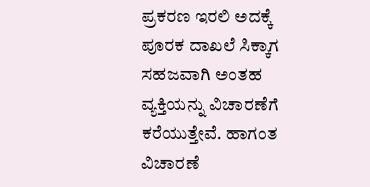ಪ್ರಕರಣ ಇರಲಿ ಅದಕ್ಕೆ ಪೂರಕ ದಾಖಲೆ ಸಿಕ್ಕಾಗ ಸಹಜವಾಗಿ ಅಂತಹ ವ್ಯಕ್ತಿಯನ್ನು ವಿಚಾರಣೆಗೆ ಕರೆಯುತ್ತೇವೆ. ಹಾಗಂತ ವಿಚಾರಣೆ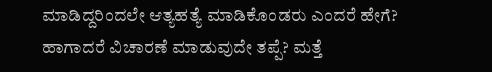ಮಾಡಿದ್ದರಿಂದಲೇ ಆತ್ಯಹತ್ಯೆ ಮಾಡಿಕೊಂಡರು ಎಂದರೆ ಹೇಗೆ? ಹಾಗಾದರೆ ವಿಚಾರಣೆ ಮಾಡುವುದೇ ತಪ್ಪೆ? ಮತ್ತೆ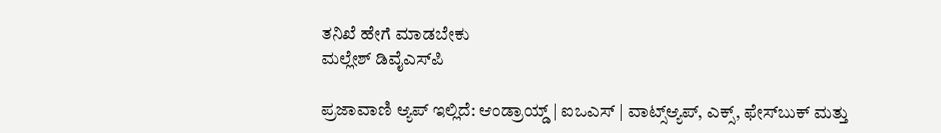ತನಿಖೆ ಹೇಗೆ ಮಾಡಬೇಕು
ಮಲ್ಲೇಶ್ ಡಿವೈಎಸ್‌ಪಿ

ಪ್ರಜಾವಾಣಿ ಆ್ಯಪ್ ಇಲ್ಲಿದೆ: ಆಂಡ್ರಾಯ್ಡ್ | ಐಒಎಸ್ | ವಾಟ್ಸ್ಆ್ಯಪ್, ಎಕ್ಸ್, ಫೇಸ್‌ಬುಕ್ ಮತ್ತು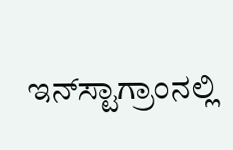ಇನ್‌ಸ್ಟಾಗ್ರಾಂನಲ್ಲಿ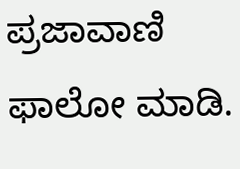ಪ್ರಜಾವಾಣಿ ಫಾಲೋ ಮಾಡಿ.